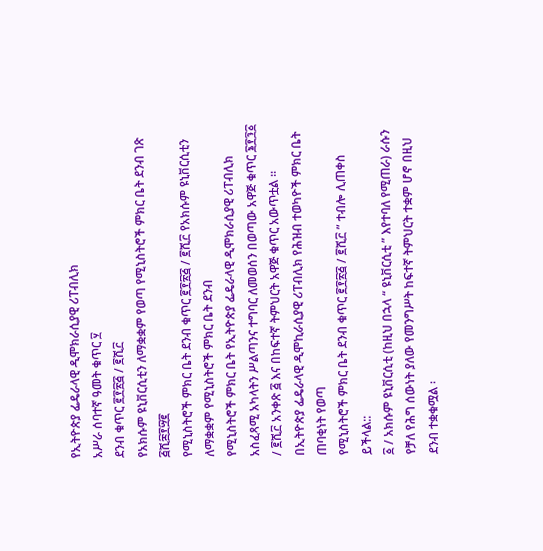የኢትዮጵያ ፌዴራላዊ ዲሞክራሲያዊ ሪፐብሊክ
አሥራ ሰባተኛ ዓመት ቁጥር ፶
ደንብ ቁጥር ፪፻፳፭ / ፪ሺ፫
የአክሱም ዩኒቨርሲቲን ለማቋቋም የወጣ የሚኒስትሮች ምክር ቤት ደንብ ገጽ ፭ሺ፰፻፵፪
የሚኒስትሮች ምክር ቤት ደንብ ቁጥር ፪፻፳፭ / ፪ሺ፫ የአክሱም ዩኒቨርሲቲን ለማቋቋም የሚኒስትሮች ምክር ቤት ደንብ
የሚኒስትሮች ምክር ቤት የኢትዮጵያ ፌዴራላዊ ዲሞክራሲያዊ ሪፐብሊክ አስፈጻሚ አካላትን ሥልጣንና ተግባር ለመወሰን በወጣው አዋጅ ቁጥር ፮፻፺፩ / ፪ሺ፫ አንቀጽ ፭ እና በከፍተኛ ትምህርት አዋጅ ቁጥር አውጥቷል ፡፡
በኢትዮጵያ ፌዴራላዊ ዲሞኪራሲያዊ ሪፐብሊክ የሕዝብ ተወካዮች ምክር ቤት ጠባቂነት የወጣ
የሚኒስትሮች ምክር ቤት ደንብ ቁጥር ፪፻፳፭ / ፪ሺ፫ ” ተብሎ ሊጠቀስ ይችላል::
፩ / አክሱም ዩኒቨርሲቲ (ከዚህ በኋላ “ ዩኒቨርሲቲ ” እየተባለ የሚጠራ) ራሱን የቻለ የሕግ ሰውነት ያለው የመንግሥት ከፍተኛ ትምህርት ተቋም ሆኖ በዚህ ደንብ ተቋቁሟል ፡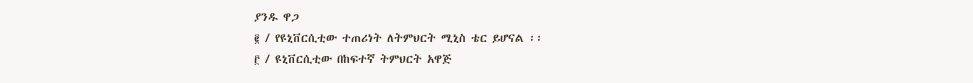ያንዱ ዋጋ
፪ / የዩኒቨርሲቲው ተጠሪነት ለትምህርት ሚኒስ ቴር ይሆናል ፡፡
፫ / ዩኒቨርሲቲው በከፍተኛ ትምህርት አዋጅ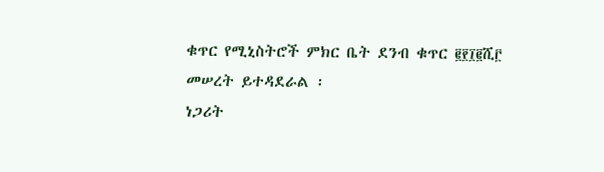ቁጥር የሚኒስትሮች ምክር ቤት ደንብ ቁጥር ፪፻፲፪ሺ፫ መሠረት ይተዳደራል ፡
ነጋሪት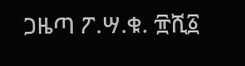ጋዜጣ ፖ.ሣ.ቁ. ፹ሺ፩